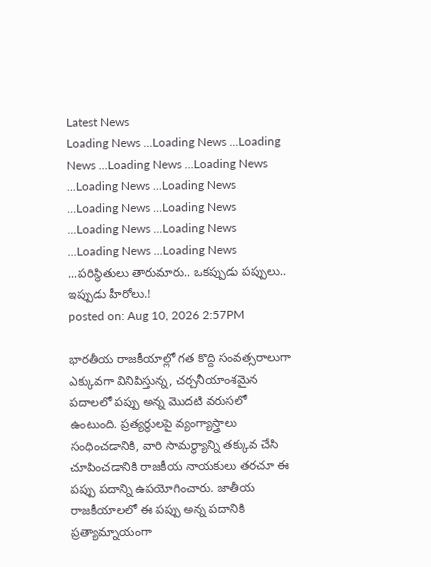Latest News
Loading News ...Loading News ...Loading News ...Loading News ...Loading News ...Loading News ...Loading News ...Loading News ...Loading News ...Loading News ...Loading News ...Loading News ...Loading News ...పరిస్థితులు తారుమారు.. ఒకప్పుడు పప్పులు.. ఇప్పుడు హీరోలు.!
posted on: Aug 10, 2026 2:57PM

భారతీయ రాజకీయాల్లో గత కొద్ది సంవత్సరాలుగా ఎక్కువగా వినిపిస్తున్న, చర్చనీయాంశమైన పదాలలో పప్పు అన్న మొదటి వరుసలో ఉంటుంది. ప్రత్యర్థులపై వ్యంగ్యాస్త్రాలు సంధించడానికి, వారి సామర్థ్యాన్ని తక్కువ చేసి చూపించడానికి రాజకీయ నాయకులు తరచూ ఈ పప్పు పదాన్ని ఉపయోగించారు. జాతీయ రాజకీయాలలో ఈ పప్పు అన్న పదానికి ప్రత్యామ్నాయంగా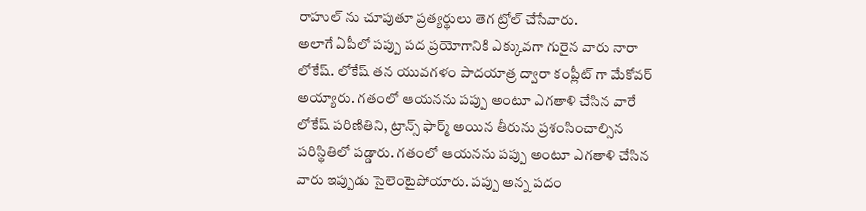రాహుల్ ను చూపుతూ ప్రత్యర్థులు తెగ ట్రోల్ చేసేవారు.
అలాగే ఏపీలో పప్పు పద ప్రయోగానికి ఎక్కువగా గురైన వారు నారా లోకేష్. లోకేష్ తన యువగళం పాదయాత్ర ద్వారా కంప్లీట్ గా మేకోవర్ అయ్యారు. గతంలో ఆయనను పప్పు అంటూ ఎగతాళి చేసిన వారే లోకేష్ పరిణితిని, ట్రాన్స్ ఫార్మ్ అయిన తీరును ప్రశంసించాల్సిన పరిస్థితిలో పడ్డారు. గతంలో ఆయనను పప్పు అంటూ ఎగతాళి చేసిన వారు ఇప్పుడు సైలెంటైపోయారు. పప్పు అన్న పదం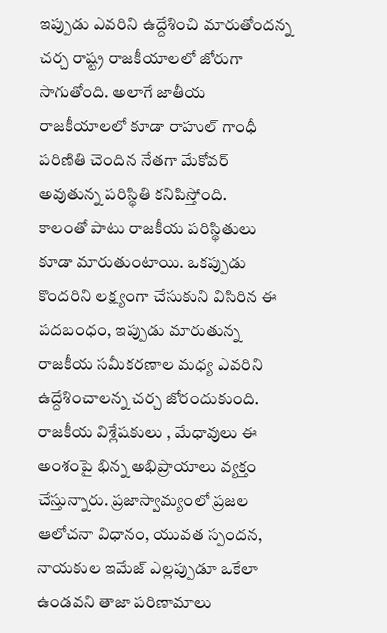ఇప్పుడు ఎవరిని ఉద్దేశించి మారుతోందన్న చర్చ రాష్ట్ర రాజకీయాలలో జోరుగా సాగుతోంది. అలాగే జాతీయ రాజకీయాలలో కూడా రాహుల్ గాంధీ పరిణితి చెందిన నేతగా మేకోవర్ అవుతున్న పరిస్థితి కనిపిస్తోంది.
కాలంతో పాటు రాజకీయ పరిస్థితులు కూడా మారుతుంటాయి. ఒకప్పుడు కొందరిని లక్ష్యంగా చేసుకుని విసిరిన ఈ పదబంధం, ఇప్పుడు మారుతున్న రాజకీయ సమీకరణాల మధ్య ఎవరిని ఉద్దేశించాలన్న చర్చ జోరందుకుంది. రాజకీయ విశ్లేషకులు , మేధావులు ఈ అంశంపై భిన్న అభిప్రాయాలు వ్యక్తం చేస్తున్నారు. ప్రజాస్వామ్యంలో ప్రజల ఆలోచనా విధానం, యువత స్పందన, నాయకుల ఇమేజ్ ఎల్లప్పుడూ ఒకేలా ఉండవని తాజా పరిణామాలు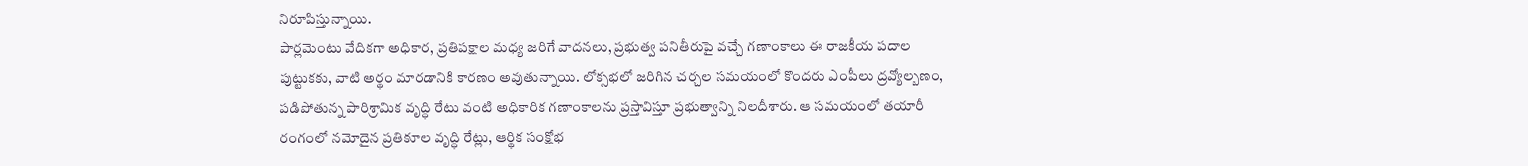నిరూపిస్తున్నాయి.
పార్లమెంటు వేదికగా అధికార, ప్రతిపక్షాల మధ్య జరిగే వాదనలు, ప్రభుత్వ పనితీరుపై వచ్చే గణాంకాలు ఈ రాజకీయ పదాల పుట్టుకకు, వాటి అర్థం మారడానికి కారణం అవుతున్నాయి. లోక్సభలో జరిగిన చర్చల సమయంలో కొందరు ఎంపీలు ద్రవ్యోల్బణం, పడిపోతున్న పారిశ్రామిక వృద్ధి రేటు వంటి అధికారిక గణాంకాలను ప్రస్తావిస్తూ ప్రభుత్వాన్ని నిలదీశారు. ఆ సమయంలో తయారీ రంగంలో నమోదైన ప్రతికూల వృద్ధి రేట్లు, ఆర్థిక సంక్షోభ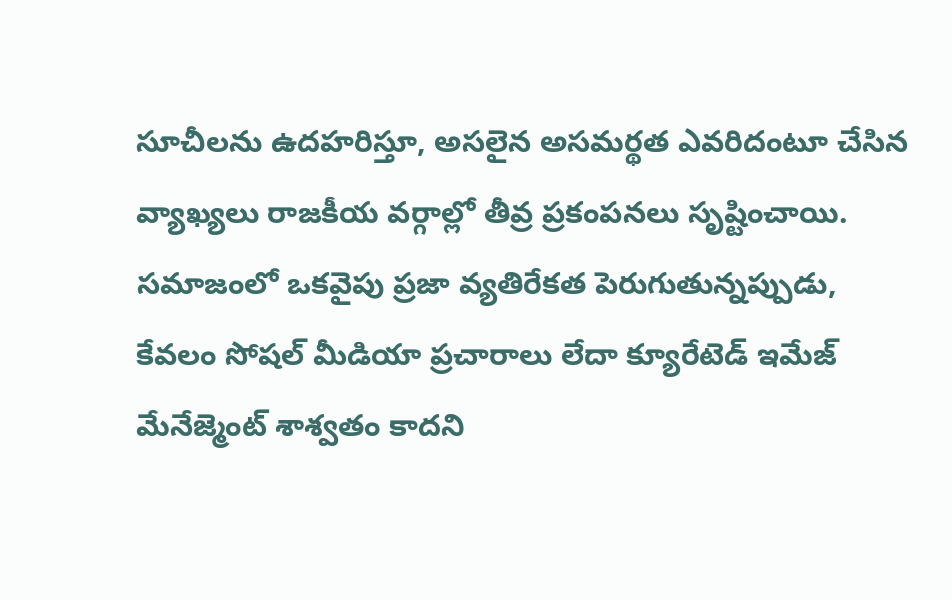సూచీలను ఉదహరిస్తూ, అసలైన అసమర్థత ఎవరిదంటూ చేసిన వ్యాఖ్యలు రాజకీయ వర్గాల్లో తీవ్ర ప్రకంపనలు సృష్టించాయి. సమాజంలో ఒకవైపు ప్రజా వ్యతిరేకత పెరుగుతున్నప్పుడు, కేవలం సోషల్ మీడియా ప్రచారాలు లేదా క్యూరేటెడ్ ఇమేజ్ మేనేజ్మెంట్ శాశ్వతం కాదని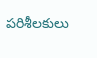పరిశీలకులు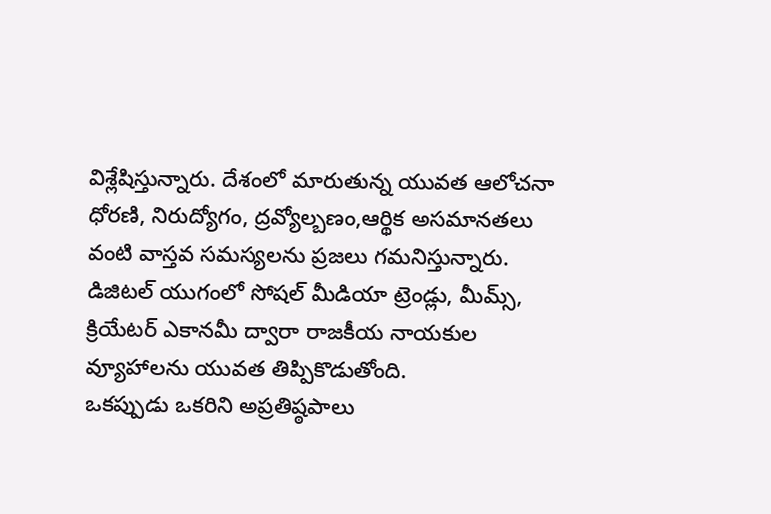విశ్లేషిస్తున్నారు. దేశంలో మారుతున్న యువత ఆలోచనా ధోరణి, నిరుద్యోగం, ద్రవ్యోల్బణం,ఆర్థిక అసమానతలు వంటి వాస్తవ సమస్యలను ప్రజలు గమనిస్తున్నారు. డిజిటల్ యుగంలో సోషల్ మీడియా ట్రెండ్లు, మీమ్స్, క్రియేటర్ ఎకానమీ ద్వారా రాజకీయ నాయకుల వ్యూహాలను యువత తిప్పికొడుతోంది.
ఒకప్పుడు ఒకరిని అప్రతిష్ఠపాలు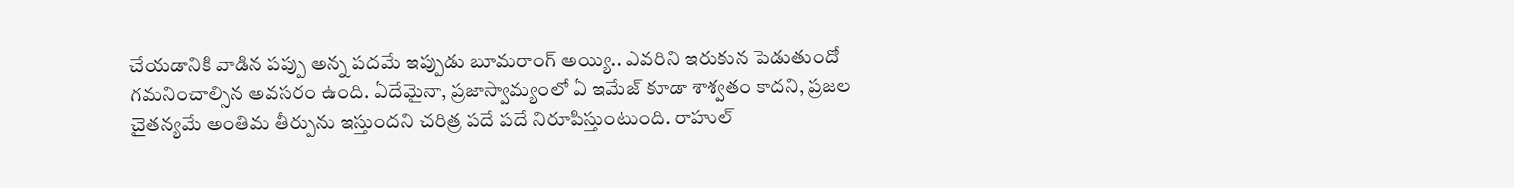చేయడానికి వాడిన పప్పు అన్న పదమే ఇప్పుడు బూమరాంగ్ అయ్యి.. ఎవరిని ఇరుకున పెడుతుందో గమనించాల్సిన అవసరం ఉంది. ఏదేమైనా, ప్రజాస్వామ్యంలో ఏ ఇమేజ్ కూడా శాశ్వతం కాదని, ప్రజల చైతన్యమే అంతిమ తీర్పును ఇస్తుందని చరిత్ర పదే పదే నిరూపిస్తుంటుంది. రాహుల్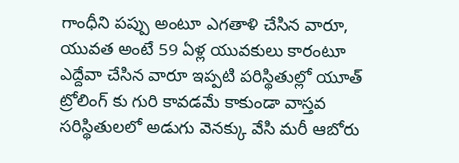గాంధీని పప్పు అంటూ ఎగతాళి చేసిన వారూ, యువత అంటే 59 ఏళ్ల యువకులు కారంటూ ఎద్దేవా చేసిన వారూ ఇప్పటి పరిస్థితుల్లో యూత్ ట్రోలింగ్ కు గురి కావడమే కాకుండా వాస్తవ సరిస్థితులలో అడుగు వెనక్కు వేసి మరీ ఆబోరు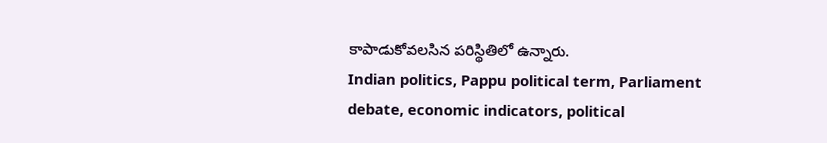కాపాడుకోవలసిన పరిస్థితిలో ఉన్నారు.
Indian politics, Pappu political term, Parliament debate, economic indicators, political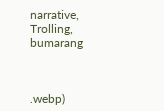narrative, Trolling, bumarang



.webp)